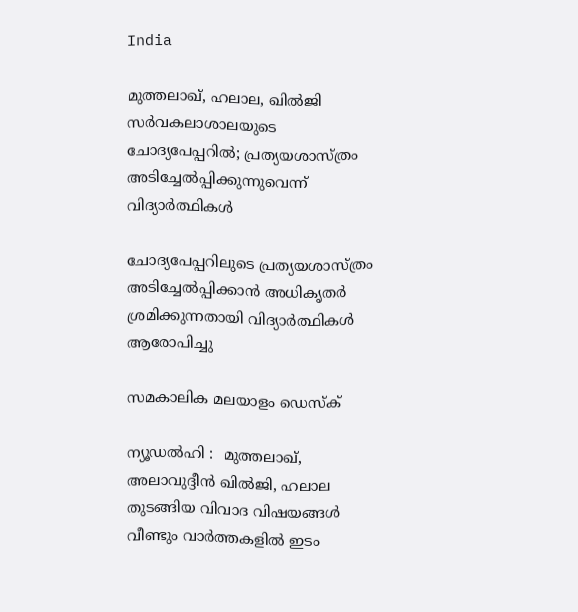India

മുത്തലാഖ്, ഹലാല, ഖില്‍ജി സര്‍വകലാശാലയുടെ ചോദ്യപേപ്പറില്‍; പ്രത്യയശാസ്ത്രം അടിച്ചേല്‍പ്പിക്കുന്നുവെന്ന് വിദ്യാര്‍ത്ഥികള്‍

ചോദ്യപേപ്പറിലുടെ പ്രത്യയശാസ്ത്രം അടിച്ചേല്‍പ്പിക്കാന്‍ അധികൃതര്‍ ശ്രമിക്കുന്നതായി വിദ്യാര്‍ത്ഥികള്‍ ആരോപിച്ചു

സമകാലിക മലയാളം ഡെസ്ക്

ന്യൂഡല്‍ഹി :  മുത്തലാഖ്, അലാവുദ്ദീന്‍ ഖില്‍ജി, ഹലാല തുടങ്ങിയ വിവാദ വിഷയങ്ങള്‍ വീണ്ടും വാര്‍ത്തകളില്‍ ഇടം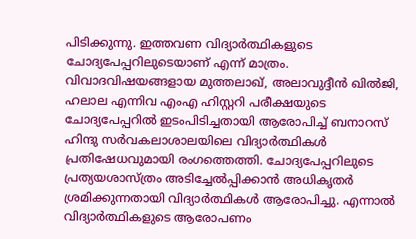പിടിക്കുന്നു. ഇത്തവണ വിദ്യാര്‍ത്ഥികളുടെ ചോദ്യപേപ്പറിലുടെയാണ് എന്ന് മാത്രം.  വിവാദവിഷയങ്ങളായ മുത്തലാഖ്, അലാവുദ്ദീന്‍ ഖില്‍ജി, ഹലാല എന്നിവ എംഎ ഹിസ്റ്ററി പരീക്ഷയുടെ ചോദ്യപേപ്പറില്‍ ഇടംപിടിച്ചതായി ആരോപിച്ച് ബനാറസ് ഹിന്ദു സര്‍വകലാശാലയിലെ വിദ്യാര്‍ത്ഥികള്‍ പ്രതിഷേധവുമായി രംഗത്തെത്തി. ചോദ്യപേപ്പറിലുടെ പ്രത്യയശാസ്ത്രം അടിച്ചേല്‍പ്പിക്കാന്‍ അധികൃതര്‍ ശ്രമിക്കുന്നതായി വിദ്യാര്‍ത്ഥികള്‍ ആരോപിച്ചു. എന്നാല്‍ വിദ്യാര്‍ത്ഥികളുടെ ആരോപണം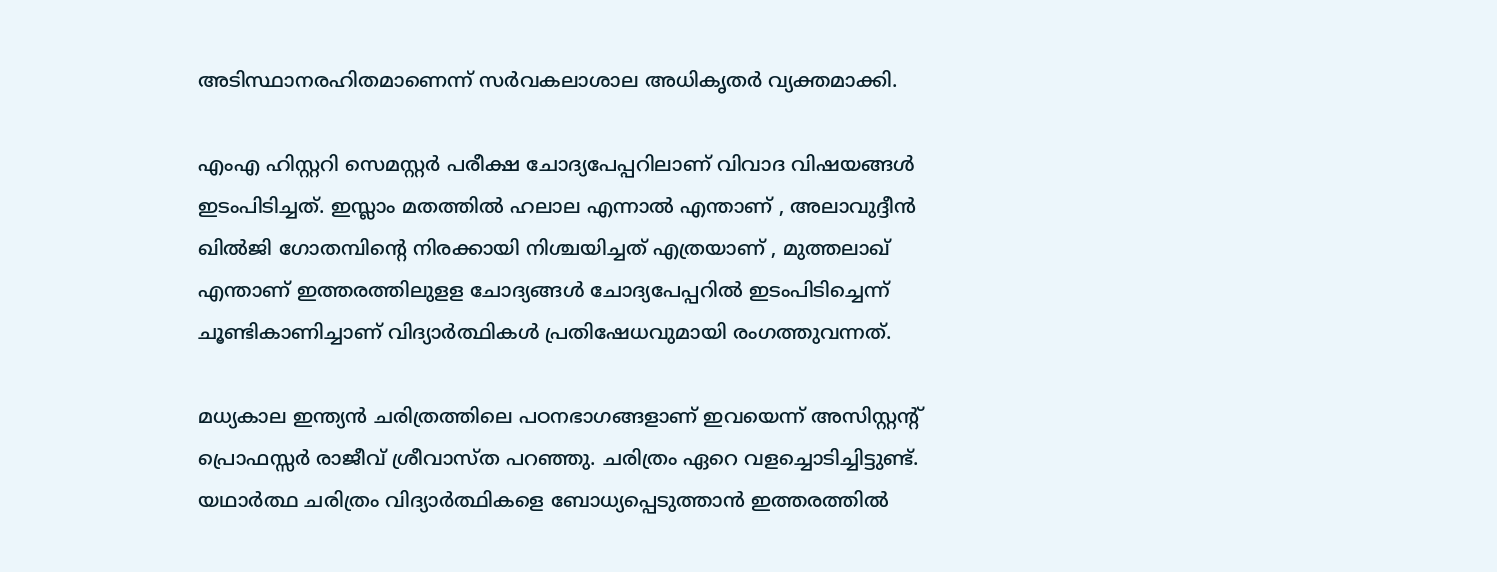അടിസ്ഥാനരഹിതമാണെന്ന് സര്‍വകലാശാല അധികൃതര്‍ വ്യക്തമാക്കി.

എംഎ ഹിസ്റ്ററി സെമസ്റ്റര്‍ പരീക്ഷ ചോദ്യപേപ്പറിലാണ് വിവാദ വിഷയങ്ങള്‍ ഇടംപിടിച്ചത്. ഇസ്ലാം മതത്തില്‍ ഹലാല എന്നാല്‍ എന്താണ് , അലാവുദ്ദീന്‍ ഖില്‍ജി ഗോതമ്പിന്റെ നിരക്കായി നിശ്ചയിച്ചത് എത്രയാണ് , മുത്തലാഖ് എന്താണ് ഇത്തരത്തിലുളള ചോദ്യങ്ങള്‍ ചോദ്യപേപ്പറില്‍ ഇടംപിടിച്ചെന്ന് ചൂണ്ടികാണിച്ചാണ് വിദ്യാര്‍ത്ഥികള്‍ പ്രതിഷേധവുമായി രംഗത്തുവന്നത്.

മധ്യകാല ഇന്ത്യന്‍ ചരിത്രത്തിലെ പഠനഭാഗങ്ങളാണ് ഇവയെന്ന് അസിസ്റ്റന്റ് പ്രൊഫസ്സര്‍ രാജീവ് ശ്രീവാസ്ത പറഞ്ഞു. ചരിത്രം ഏറെ വളച്ചൊടിച്ചിട്ടുണ്ട്. യഥാര്‍ത്ഥ ചരിത്രം വിദ്യാര്‍ത്ഥികളെ ബോധ്യപ്പെടുത്താന്‍ ഇത്തരത്തില്‍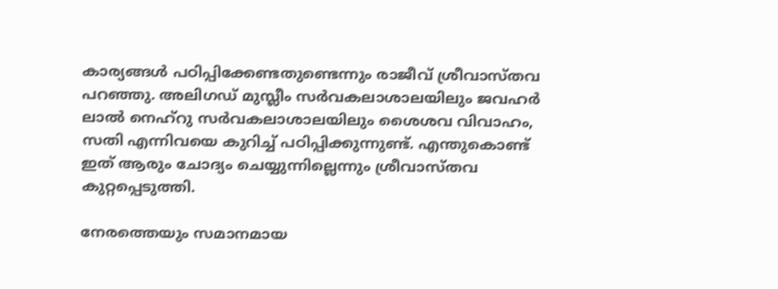കാര്യങ്ങള്‍ പഠിപ്പിക്കേണ്ടതുണ്ടെന്നും രാജീവ് ശ്രീവാസ്തവ പറഞ്ഞു. അലിഗഡ് മുസ്ലീം സര്‍വകലാശാലയിലും ജവഹര്‍ ലാല്‍ നെഹ്‌റു സര്‍വകലാശാലയിലും ശൈശവ വിവാഹം, സതി എന്നിവയെ കുറിച്ച് പഠിപ്പിക്കുന്നുണ്ട്. എന്തുകൊണ്ട് ഇത് ആരും ചോദ്യം ചെയ്യുന്നില്ലെന്നും ശ്രീവാസ്തവ കുറ്റപ്പെടുത്തി.

നേരത്തെയും സമാനമായ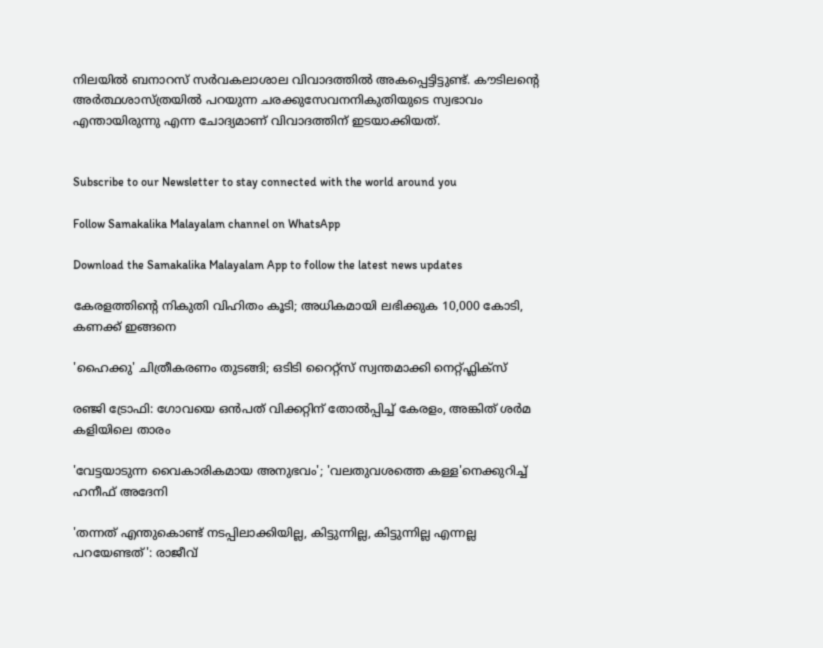നിലയില്‍ ബനാറസ് സര്‍വകലാശാല വിവാദത്തില്‍ അകപ്പെട്ടിട്ടുണ്ട്. കൗടിലന്റെ അര്‍ത്ഥശാസ്ത്രയില്‍ പറയുന്ന ചരക്കുസേവനനികുതിയുടെ സ്വഭാവം എന്തായിരുന്നു എന്ന ചോദ്യമാണ് വിവാദത്തിന് ഇടയാക്കിയത്.


Subscribe to our Newsletter to stay connected with the world around you

Follow Samakalika Malayalam channel on WhatsApp

Download the Samakalika Malayalam App to follow the latest news updates

കേരളത്തിന്റെ നികുതി വിഹിതം കൂടി; അധികമായി ലഭിക്കുക 10,000 കോടി, കണക്ക് ഇങ്ങനെ

'ഹൈക്കു' ചിത്രീകരണം തുടങ്ങി; ഒടിടി റൈറ്റ്സ് സ്വന്തമാക്കി നെറ്റ്ഫ്ലിക്സ്

രഞ്ജി ട്രോഫി: ഗോവയെ ഒൻപത് വിക്കറ്റിന് തോൽപ്പിച്ച് കേരളം, അങ്കിത് ശർമ കളിയിലെ താരം

'വേട്ടയാടുന്ന വൈകാരികമായ അനുഭവം'; 'വലതുവശത്തെ കള്ള'നെക്കുറിച്ച് ഹനീഫ് അദേനി

'തന്നത് എന്തുകൊണ്ട് നടപ്പിലാക്കിയില്ല, കിട്ടുന്നില്ല, കിട്ടുന്നില്ല എന്നല്ല പറയേണ്ടത്': രാജീവ്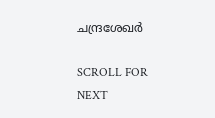ചന്ദ്രശേഖര്‍

SCROLL FOR NEXT